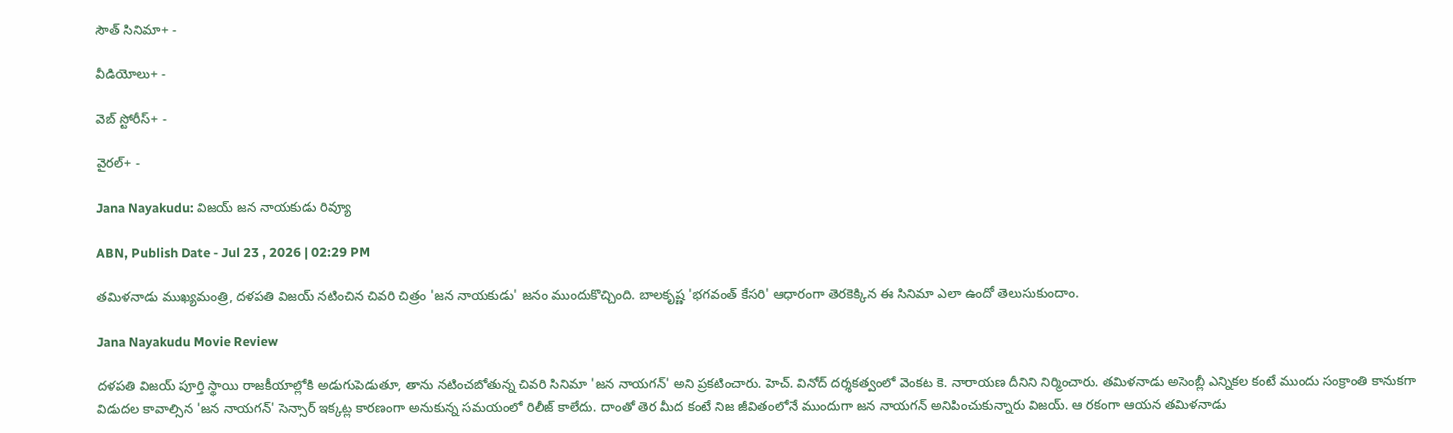సౌత్ సినిమా+ -

వీడియోలు+ -

వెబ్ స్టోరీస్+ -

వైరల్+ -

Jana Nayakudu: విజయ్‌ జన నాయకుడు రివ్యూ

ABN, Publish Date - Jul 23 , 2026 | 02:29 PM

తమిళనాడు ముఖ్యమంత్రి, దళపతి విజయ్ నటించిన చివరి చిత్రం 'జన నాయకుడు' జనం ముందుకొచ్చింది. బాలకృష్ణ 'భగవంత్ కేసరి' ఆధారంగా తెరకెక్కిన ఈ సినిమా ఎలా ఉందో తెలుసుకుందాం.

Jana Nayakudu Movie Review

దళపతి విజయ్‌ పూర్తి స్థాయి రాజకీయాల్లోకి అడుగుపెడుతూ, తాను నటించబోతున్న చివరి సినిమా 'జన నాయగన్' అని ప్రకటించారు. హెచ్. వినోద్ దర్శకత్వంలో వెంకట కె. నారాయణ దీనిని నిర్మించారు. తమిళనాడు అసెంబ్లీ ఎన్నికల కంటే ముందు సంక్రాంతి కానుకగా విడుదల కావాల్సిన 'జన నాయగన్' సెన్సార్ ఇక్కట్ల కారణంగా అనుకున్న సమయంలో రిలీజ్‌ కాలేదు. దాంతో తెర మీద కంటే నిజ జీవితంలోనే ముందుగా జన నాయగన్ అనిపించుకున్నారు విజయ్‌. ఆ రకంగా ఆయన తమిళనాడు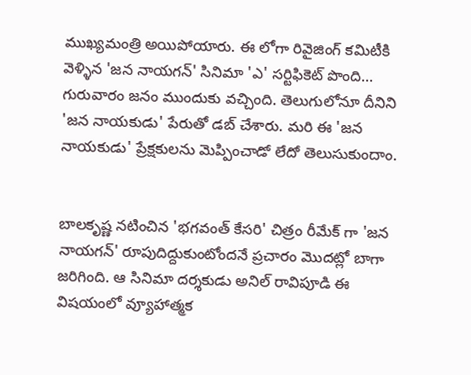ముఖ్యమంత్రి అయిపోయారు. ఈ లోగా రివైజింగ్‌ కమిటీకి వెళ్ళిన 'జన నాయగన్' సినిమా 'ఎ' సర్టిఫికెట్ పొంది... గురువారం జనం ముందుకు వచ్చింది. తెలుగులోనూ దీనిని 'జన నాయకుడు' పేరుతో డబ్ చేశారు. మరి ఈ 'జన నాయకుడు' ప్రేక్షకులను మెప్పించాడో లేదో తెలుసుకుందాం.


బాలకృష్ణ నటించిన 'భగవంత్ కేసరి' చిత్రం రీమేక్ గా 'జన నాయగన్' రూపుదిద్దుకుంటోందనే ప్రచారం మొదట్లో బాగా జరిగింది. ఆ సినిమా దర్శకుడు అనిల్ రావిపూడి ఈ విషయంలో వ్యూహాత్మక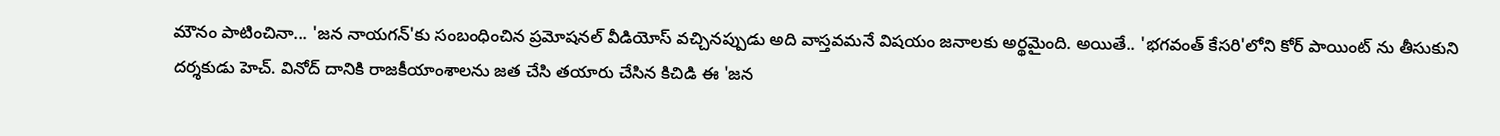మౌనం పాటించినా... 'జన నాయగన్'కు సంబంధించిన ప్రమోషనల్ వీడియోస్ వచ్చినప్పుడు అది వాస్తవమనే విషయం జనాలకు అర్థమైంది. అయితే.. 'భగవంత్ కేసరి'లోని కోర్ పాయింట్ ను తీసుకుని దర్శకుడు హెచ్. వినోద్ దానికి రాజకీయాంశాలను జత చేసి తయారు చేసిన కిచిడి ఈ 'జన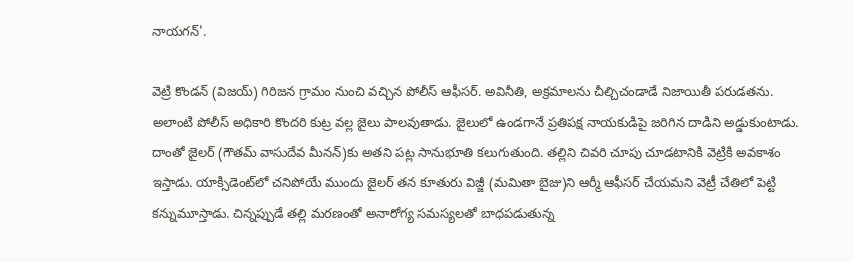నాయగన్'.

వెట్రి కొండన్ (విజయ్) గిరిజన గ్రామం నుంచి వచ్చిన పోలీస్‌ ఆఫీసర్. అవినీతి, అక్రమాలను చీల్చిచండాడే నిజాయితీ పరుడతను. అలాంటి పోలీస్ అధికారి కొందరి కుట్ర వల్ల జైలు పాలవుతాడు. జైలులో ఉండగానే ప్రతిపక్ష నాయకుడిపై జరిగిన దాడిని అడ్డుకుంటాడు. దాంతో జైలర్ (గౌతమ్ వాసుదేవ మీనన్)కు అతని పట్ల సానుభూతి కలుగుతుంది. తల్లిని చివరి చూపు చూడటానికి వెట్రికి అవకాశం ఇస్తాడు. యాక్సిడెంట్‌లో చనిపోయే ముందు జైలర్ తన కూతురు విజ్జీ (మమితా బైజు)ని ఆర్మీ ఆఫీసర్ చేయమని వెట్రీ చేతిలో పెట్టి కన్నుమూస్తాడు. చిన్నప్పుడే తల్లి మరణంతో అనారోగ్య సమస్యలతో బాధపడుతున్న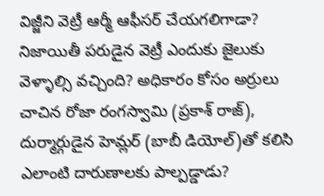విజ్జీని వెట్రీ ఆర్మీ ఆఫీసర్ చేయగలిగాడా? నిజాయితీ పరుడైన వెట్రీ ఎందుకు జైలుకు వెళ్ళాల్సి వచ్చింది? అధికారం కోసం అర్రులు చాచిన రోజా రంగస్వామి (ప్రకాశ్‌ రాజ్‌), దుర్మార్గుడైన హెమ్లర్ (బాబీ డియోల్)తో కలిసి ఎలాంటి దారుణాలకు పాల్పడ్డాడు?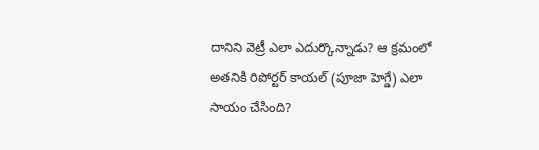దానిని వెట్రీ ఎలా ఎదుర్కొన్నాడు? ఆ క్రమంలో అతనికి రిపోర్టర్ కాయల్ (పూజా హెగ్డే) ఎలా సాయం చేసింది?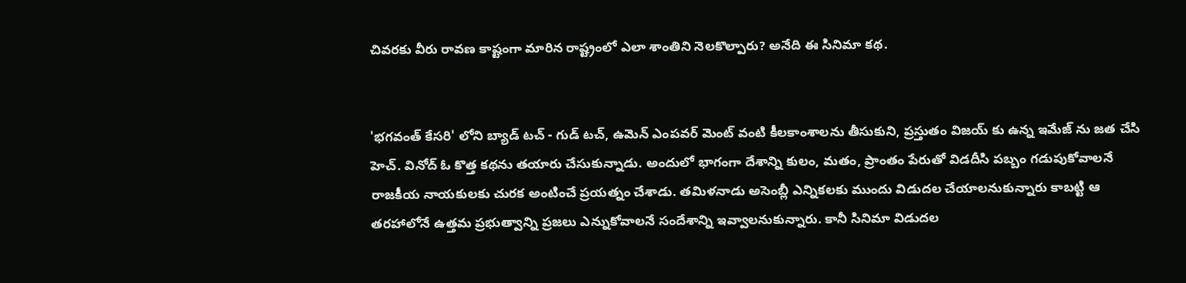చివరకు వీరు రావణ కాష్టంగా మారిన రాష్ట్రంలో ఎలా శాంతిని నెలకొల్పారు? అనేది ఈ సినిమా కథ.


'భగవంత్ కేసరి' లోని బ్యాడ్ టచ్ - గుడ్ టచ్, ఉమెన్ ఎంపవర్ మెంట్ వంటి కీలకాంశాలను తీసుకుని, ప్రస్తుతం విజయ్ కు ఉన్న ఇమేజ్ ను జత చేసి హెచ్. వినోద్ ఓ కొత్త కథను తయారు చేసుకున్నాడు. అందులో భాగంగా దేశాన్ని కులం, మతం, ప్రాంతం పేరుతో విడదీసి పబ్బం గడుపుకోవాలనే రాజకీయ నాయకులకు చురక అంటించే ప్రయత్నం చేశాడు. తమిళనాడు అసెంబ్లీ ఎన్నికలకు ముందు విడుదల చేయాలనుకున్నారు కాబట్టి ఆ తరహాలోనే ఉత్తమ ప్రభుత్వాన్ని ప్రజలు ఎన్నుకోవాలనే సందేశాన్ని ఇవ్వాలనుకున్నారు. కానీ సినిమా విడుదల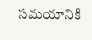సమయానికి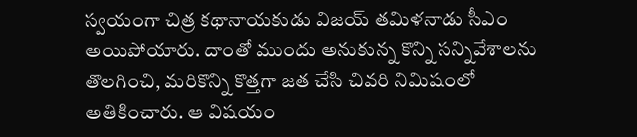స్వయంగా చిత్ర కథానాయకుడు విజయ్‌ తమిళనాడు సీఎం అయిపోయారు. దాంతో ముందు అనుకున్న కొన్ని సన్నివేశాలను తొలగించి, మరికొన్ని కొత్తగా జత చేసి చివరి నిమిషంలో అతికించారు. ఆ విషయం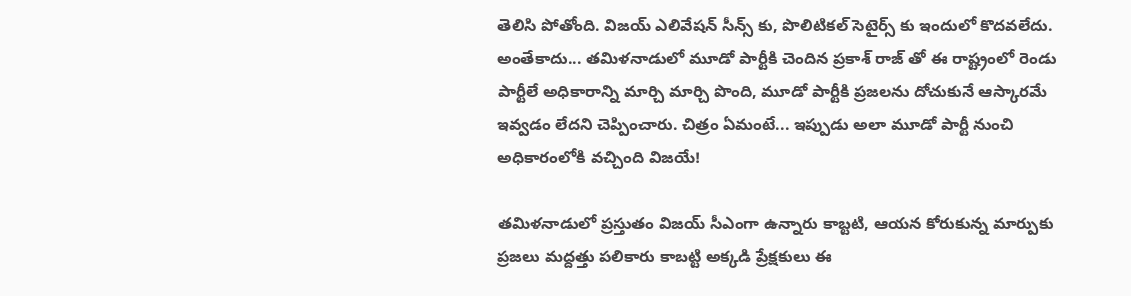తెలిసి పోతోంది. విజయ్‌ ఎలివేషన్ సీన్స్ కు, పొలిటికల్ సెటైర్స్ కు ఇందులో కొదవలేదు. అంతేకాదు... తమిళనాడులో మూడో పార్టీకి చెందిన ప్రకాశ్‌ రాజ్ తో ఈ రాష్ట్రంలో రెండు పార్టీలే అధికారాన్ని మార్చి మార్చి పొంది, మూడో పార్టీకి ప్రజలను దోచుకునే ఆస్కారమే ఇవ్వడం లేదని చెప్పించారు. చిత్రం ఏమంటే... ఇప్పుడు అలా మూడో పార్టీ నుంచి అధికారంలోకి వచ్చింది విజయే!

తమిళనాడులో ప్రస్తుతం విజయ్ సీఎంగా ఉన్నారు కాబ్టటి, ఆయన కోరుకున్న మార్పుకు ప్రజలు మద్దత్తు పలికారు కాబట్టి అక్కడి ప్రేక్షకులు ఈ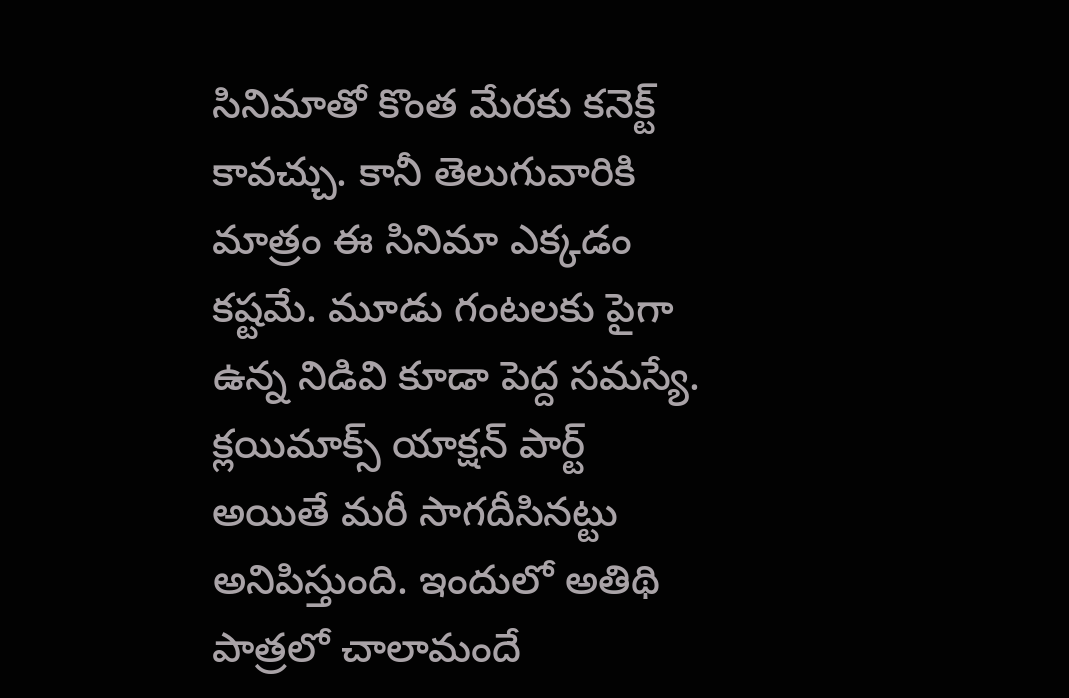సినిమాతో కొంత మేరకు కనెక్ట్ కావచ్చు. కానీ తెలుగువారికి మాత్రం ఈ సినిమా ఎక్కడం కష్టమే. మూడు గంటలకు పైగా ఉన్న నిడివి కూడా పెద్ద సమస్యే. క్లయిమాక్స్ యాక్షన్ పార్ట్ అయితే మరీ సాగదీసినట్టు అనిపిస్తుంది. ఇందులో అతిథి పాత్రలో చాలామందే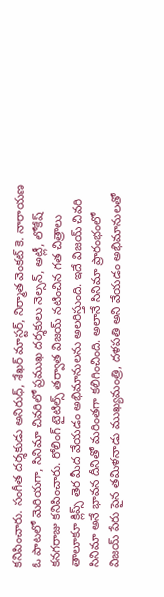కనిపించారు. సంగీత దర్శకుడు అనిరుధ్, శేఖర్ మాస్టర్, నిర్మాత వెంకట్ కె. నారాయణ ఓ పాటలో మెరియగా, సినిమా చివరిలో ప్రముఖ దర్శకులు నెల్సన్, అట్లీ, లోకేష్ కనగరాజు కనిపించారు. రోలింగ్‌ టైటిల్స్ తర్వాత విజయ్ నటించిన గత చిత్రాలు తాలూకూ క్లిప్స్ తెర మీద వేయడం అభిమానులను అలరిస్తుంది. ఇదే విజయ్‌ చివరి సినిమా అనే భావన దీనితో మరింతగా కలిగించింది. అలానే సినిమా ప్రారంభంలో విజయ్‌ పేరు పైన తమిళనాడు ముఖ్యమంత్రి, దళపతి అని వేయడం అభిమానులతో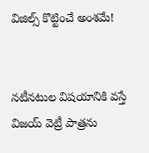విజిల్స్ కొట్టించే అంశమే!


నటీనటుల విషయానికి వస్తే విజయ్‌ వెట్రీ పాత్రను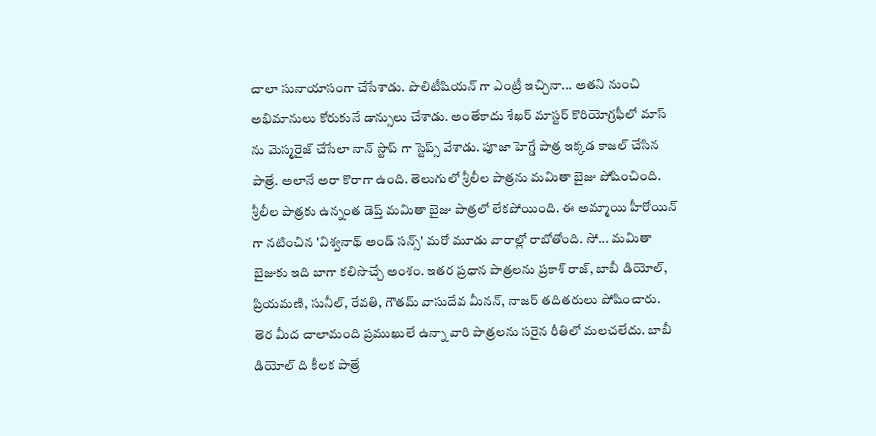చాలా సునాయాసంగా చేసేశాడు. పొలిటీషియన్ గా ఎంట్రీ ఇచ్చినా... అతని నుంచి అభిమానులు కోరుకునే డాన్సులు చేశాడు. అంతేకాదు శేఖర్ మాస్టర్ కొరియోగ్రఫీలో మాస్ ను మెస్మరైజ్ చేసేలా నాన్ స్టాప్ గా స్టెప్స్ వేశాడు. పూజా హెగ్డే పాత్ర ఇక్కడ కాజల్ చేసిన పాత్రే. అలానే అరా కొరాగా ఉంది. తెలుగులో శ్రీలీల పాత్రను మమితా బైజు పోషించింది. శ్రీలీల పాత్రకు ఉన్నంత డెప్త్ మమితా బైజు పాత్రలో లేకపోయింది. ఈ అమ్మాయి హీరోయిన్ గా నటించిన 'విశ్వనాథ్‌ అండ్ సన్స్' మరో మూడు వారాల్లో రాబోతోంది. సో... మమితా బైజుకు ఇది బాగా కలిసొచ్చే అంశం. ఇతర ప్రధాన పాత్రలను ప్రకాశ్‌ రాజ్, బాబీ డియోల్, ప్రియమణి, సునీల్‌, రేవతి, గౌతమ్‌ వాసుదేవ మీనన్, నాజర్ తదితరులు పోషించారు. తెర మీద చాలామంది ప్రముఖులే ఉన్నా వారి పాత్రలను సరైన రీతిలో మలచలేదు. బాబీ డియోల్ ది కీలక పాత్రే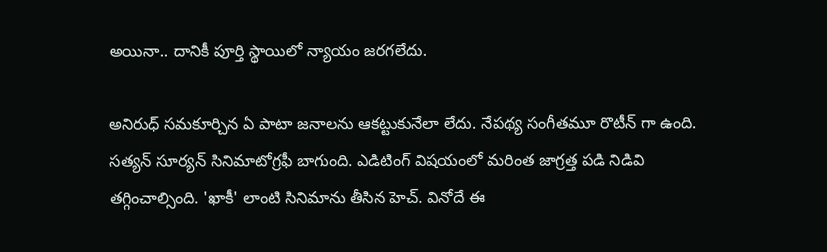అయినా.. దానికీ పూర్తి స్థాయిలో న్యాయం జరగలేదు.

అనిరుధ్‌ సమకూర్చిన ఏ పాటా జనాలను ఆకట్టుకునేలా లేదు. నేపథ్య సంగీతమూ రొటీన్ గా ఉంది. సత్యన్ సూర్యన్ సినిమాటోగ్రఫీ బాగుంది. ఎడిటింగ్‌ విషయంలో మరింత జాగ్రత్త పడి నిడివి తగ్గించాల్సింది. 'ఖాకీ' లాంటి సినిమాను తీసిన హెచ్. వినోదే ఈ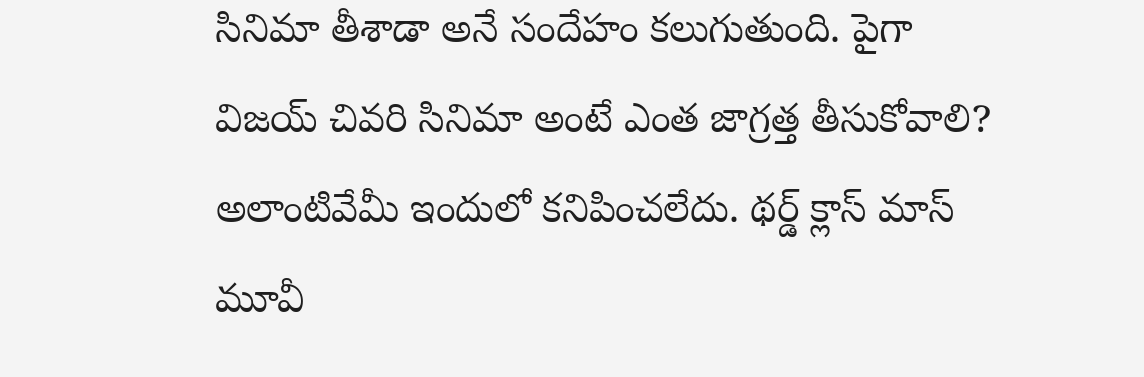సినిమా తీశాడా అనే సందేహం కలుగుతుంది. పైగా విజయ్ చివరి సినిమా అంటే ఎంత జాగ్రత్త తీసుకోవాలి? అలాంటివేమీ ఇందులో కనిపించలేదు. థర్డ్ క్లాస్ మాస్ మూవీ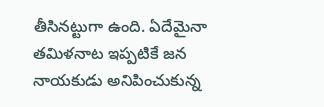తీసినట్టుగా ఉంది. ఏదేమైనా తమిళనాట ఇప్పటికే జన నాయకుడు అనిపించుకున్న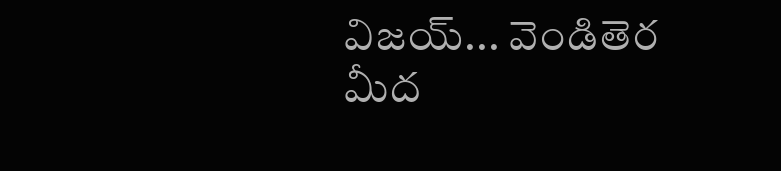విజయ్... వెండితెర మీద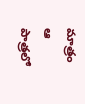మాత్రం ఆ పాత్రలో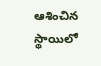ఆశించిన స్థాయిలో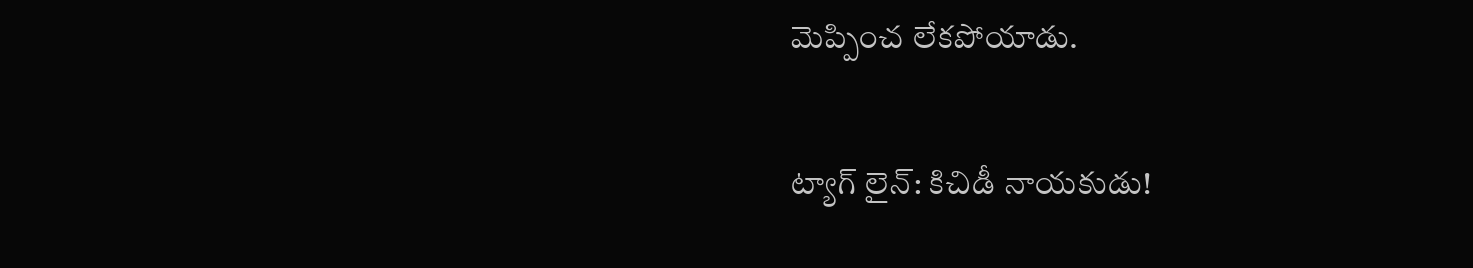మెప్పించ లేకపోయాడు.

ట్యాగ్‌ లైన్: కిచిడీ నాయకుడు!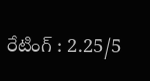రేటింగ్ : 2.25/5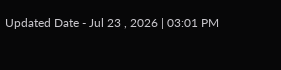Updated Date - Jul 23 , 2026 | 03:01 PM